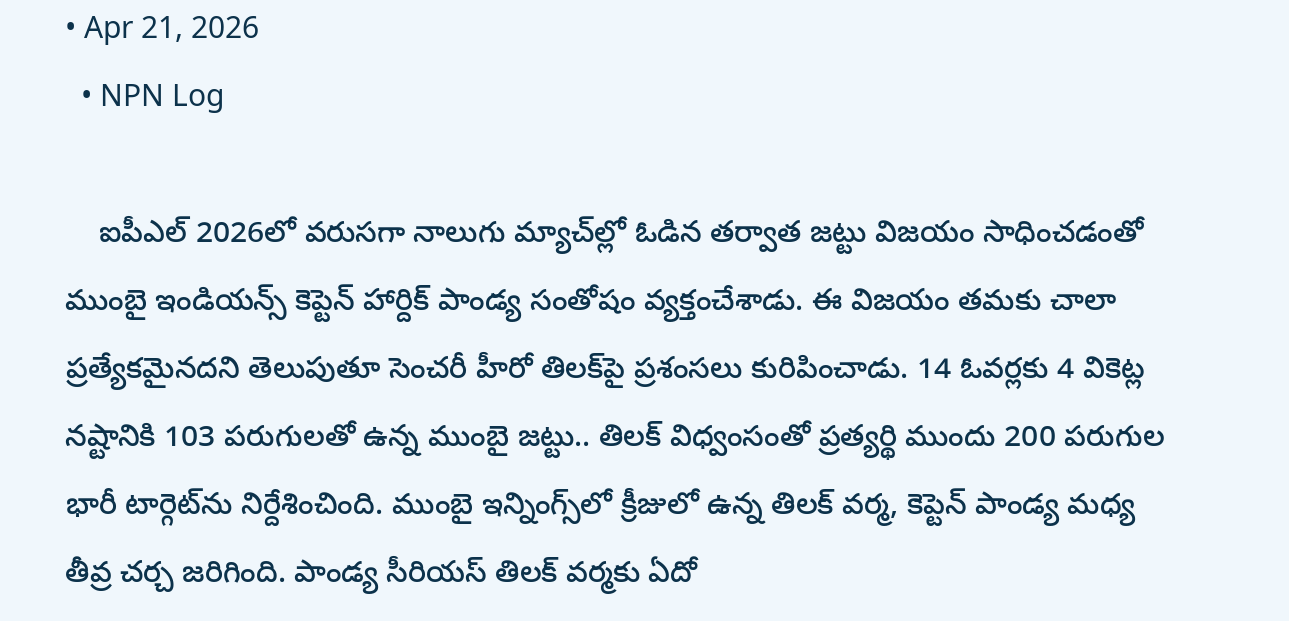• Apr 21, 2026
  • NPN Log

    ఐపీఎల్ 2026లో వరుసగా నాలుగు మ్యాచ్‌ల్లో ఓడిన తర్వాత జట్టు విజయం సాధించడంతో ముంబై ఇండియన్స్ కెప్టెన్ హార్దిక్ పాండ్య సంతోషం వ్యక్తంచేశాడు. ఈ విజయం తమకు చాలా ప్రత్యేకమైనదని తెలుపుతూ సెంచరీ హీరో తిలక్‌పై ప్రశంసలు కురిపించాడు. 14 ఓవర్లకు 4 వికెట్ల నష్టానికి 103 పరుగులతో ఉన్న ముంబై జట్టు.. తిలక్ విధ్వంసంతో ప్రత్యర్థి ముందు 200 పరుగుల భారీ టార్గెట్‌ను నిర్దేశించింది. ముంబై ఇన్నింగ్స్‌లో క్రీజులో ఉన్న తిలక్ వర్మ, కెప్టెన్ పాండ్య మధ్య తీవ్ర చర్చ జరిగింది. పాండ్య సీరియస్ తిలక్ వర్మకు ఏదో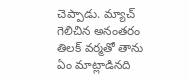చెప్పాడు. మ్యాచ్ గెలిచిన అనంతరం తిలక్ వర్మతో తాను ఏం మాట్లాడినది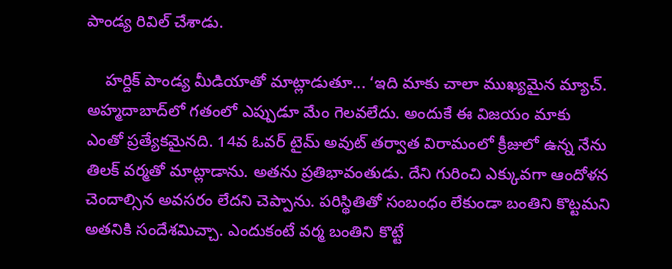పాండ్య రివిల్ చేశాడు.

    హర్దిక్ పాండ్య మీడియాతో మాట్లాడుతూ... ‘ఇది మాకు చాలా ముఖ్యమైన మ్యాచ్. అహ్మదాబాద్‌లో గతంలో ఎప్పుడూ మేం గెలవలేదు. అందుకే ఈ విజయం మాకు ఎంతో ప్రత్యేకమైనది. 14వ ఓవర్ టైమ్‌ అవుట్ తర్వాత విరామంలో క్రీజులో ఉన్న నేను తిలక్ వర్మతో మాట్లాడాను. అతను ప్రతిభావంతుడు. దేని గురించి ఎక్కువగా ఆందోళన చెందాల్సిన అవసరం లేదని చెప్పాను. పరిస్థితితో సంబంధం లేకుండా బంతిని కొట్టమని అతనికి సందేశమిచ్చా. ఎందుకంటే వర్మ బంతిని కొట్టే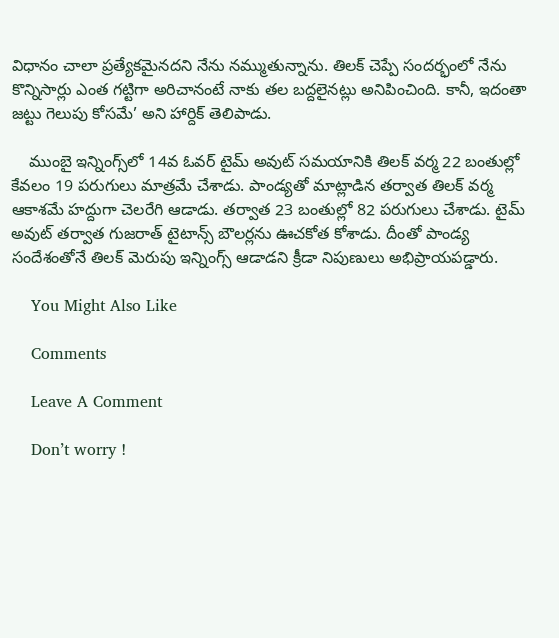విధానం చాలా ప్రత్యేకమైనదని నేను నమ్ముతున్నాను. తిలక్ చెప్పే సందర్భంలో నేను కొన్నిసార్లు ఎంత గట్టిగా అరిచానంటే నాకు తల బద్దలైనట్లు అనిపించింది. కానీ, ఇదంతా జట్టు గెలుపు కోసమే’ అని హార్దిక్ తెలిపాడు.

    ముంబై ఇన్నింగ్స్‌లో 14వ ఓవర్ టైమ్ అవుట్ సమయానికి తిలక్ వర్మ 22 బంతుల్లో కేవలం 19 పరుగులు మాత్రమే చేశాడు. పాండ్యతో మాట్లాడిన తర్వాత తిలక్ వర్మ ఆకాశమే హద్దుగా చెలరేగి ఆడాడు. తర్వాత 23 బంతుల్లో 82 పరుగులు చేశాడు. టైమ్ అవుట్ తర్వాత గుజరాత్ టైటాన్స్ బౌలర్లను ఊచకోత కోశాడు. దీంతో పాండ్య సందేశంతోనే తిలక్ మెరుపు ఇన్నింగ్స్ ఆడాడని క్రీడా నిపుణులు అభిప్రాయపడ్డారు.

    You Might Also Like

    Comments

    Leave A Comment

    Don’t worry !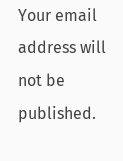Your email address will not be published.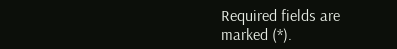Required fields are marked (*).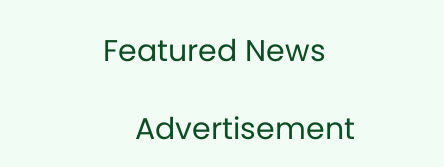Featured News

    Advertisement